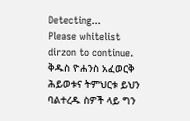Detecting...
Please whitelist dirzon to continue.
ቅዱስ ዮሐንስ አፈወርቅ ሕይወቱና ትምህርቱ ይህን ባልተረዱ ስዎች ላይ ግን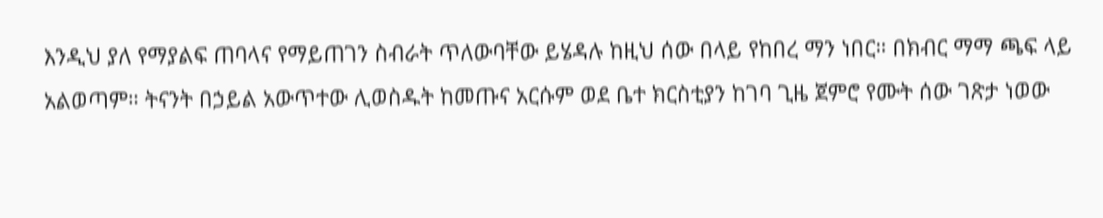እንዲህ ያለ የማያልፍ ጠባላና የማይጠገን ስብራት ጥለውባቸው ይሄዳሉ ከዚህ ሰው በላይ የከበረ ማን ነበር። በክብር ማማ ጫፍ ላይ አልወጣም። ትናንት በኃይል አውጥተው ሊወስዱት ከመጡና አርሱም ወደ ቤተ ክርስቲያን ከገባ ጊዜ ጀምሮ የሙት ሰው ገጽታ ነወው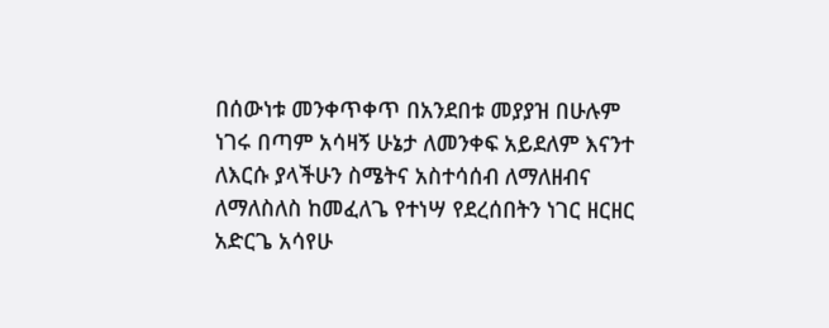በሰውነቱ መንቀጥቀጥ በአንደበቱ መያያዝ በሁሉም ነገሩ በጣም አሳዛኝ ሁኔታ ለመንቀፍ አይደለም እናንተ ለእርሱ ያላችሁን ስሜትና አስተሳሰብ ለማለዘብና ለማለስለስ ከመፈለጌ የተነሣ የደረሰበትን ነገር ዘርዘር አድርጌ አሳየሁ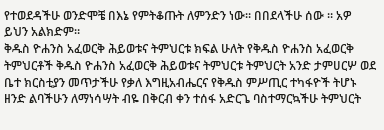የተወደዳችሁ ወንድሞቼ በእኔ የምትቆጡት ለምንድን ነው። በበደላችሁ ሰው ። አዎ ይህን አልክድም።
ቅዱስ ዮሐንስ አፈወርቅ ሕይወቱና ትምህርቱ ክፍል ሁለት የቅዱስ ዮሐንስ አፈወርቅ ትምህርቶች ቅዱስ ዮሐንስ አፈወርቅ ሕይወቱና ትምህርቱ ትምህርት አንድ ታምሀርሦ ወደ ቤተ ክርስቲያን መጥታችሁ የቃለ እግዚአብሔርና የቅዱስ ምሥጢር ተካፋዮች ትሆኑ ዘንድ ልባችሁን ለማነሳሣት ብዬ በቅርብ ቀን ተሰፋ አድርጌ ባስተማርኳችሁ ትምህርት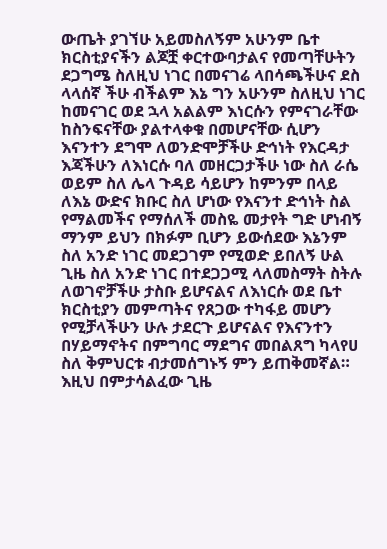ውጤት ያገኘሁ አይመስለኝም አሁንም ቤተ ክርስቲያናችን ልጆቿ ቀርተውባታልና የመጣቸሁትን ደጋግሜ ስለዚህ ነገር በመናገሬ ላበሳጫችሁና ደስ ላላሰኛ ችሁ ብችልም እኔ ግን አሁንም ስለዚህ ነገር ከመናገር ወደ ኋላ አልልም እነርሱን የምናገራቸው ከስንፍናቸው ያልተላቀቁ በመሆናቸው ሲሆን እናንተን ደግሞ ለወንድሞቻችሁ ድኅነት የእርዳታ እጃችሁን ለእነርሱ ባለ መዘርጋታችሁ ነው ስለ ራሴ ወይም ስለ ሌላ ጉዳይ ሳይሆን ከምንም በላይ ለእኔ ውድና ክቡር ስለ ሆነው የእናንተ ድኅነት ስል የማልመችና የማሰለች መስዬ መታየት ግድ ሆነብኝ ማንም ይህን በክፉም ቢሆን ይውሰደው እኔንም ስለ አንድ ነገር መደጋገም የሚወድ ይበለኝ ሁል ጊዜ ስለ አንድ ነገር በተደጋጋሚ ላለመስማት ስትሉ ለወገኖቻችሁ ታስቡ ይሆናልና ለእነርሱ ወደ ቤተ ክርስቲያን መምጣትና የጸጋው ተካፋይ መሆን የሚቻላችሁን ሁሉ ታደርጉ ይሆናልና የእናንተን በሃይማኖትና በምግባር ማደግና መበልጸግ ካላየሀ ስለ ቅምህርቱ ብታመሰግኑኝ ምን ይጠቅመኛል። እዚህ በምታሳልፈው ጊዜ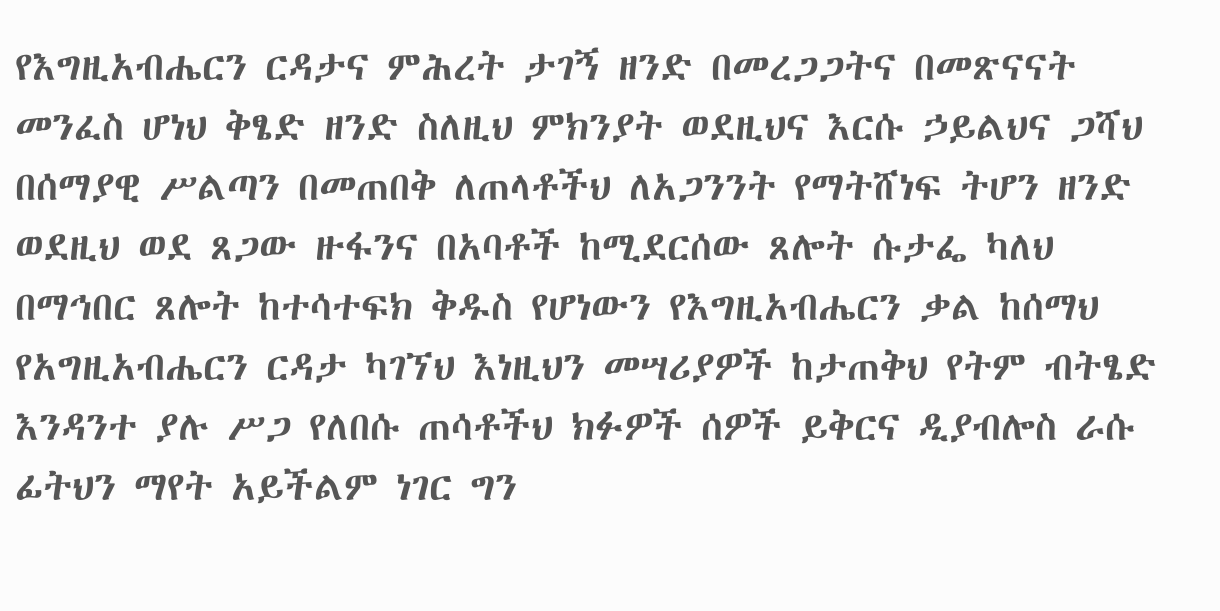የእግዚአብሔርን ርዳታና ምሕረት ታገኝ ዘንድ በመረጋጋትና በመጽናናት መንፈስ ሆነህ ቅፄድ ዘንድ ስለዚህ ምክንያት ወደዚህና እርሱ ኃይልህና ጋሻህ በሰማያዊ ሥልጣን በመጠበቅ ለጠላቶችህ ለአጋንንት የማትሸነፍ ትሆን ዘንድ ወደዚህ ወደ ጸጋው ዙፋንና በአባቶች ከሚደርሰው ጸሎት ሱታፌ ካለህ በማኅበር ጸሎት ከተሳተፍክ ቅዱስ የሆነውን የእግዚአብሔርን ቃል ከሰማህ የአግዚአብሔርን ርዳታ ካገኘህ እነዚህን መሣሪያዎች ከታጠቅህ የትም ብትፄድ እንዳንተ ያሉ ሥጋ የለበሱ ጠሳቶችህ ክፉዎች ሰዎች ይቅርና ዲያብሎስ ራሱ ፊትህን ማየት አይችልም ነገር ግን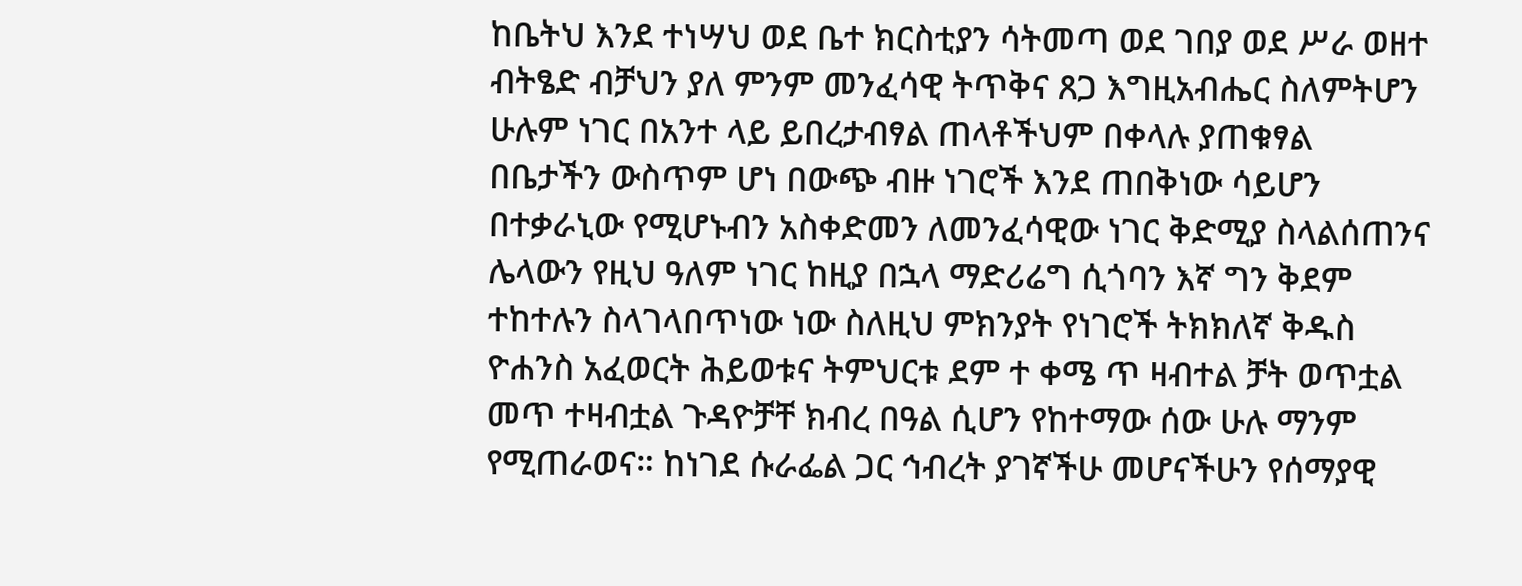ከቤትህ እንደ ተነሣህ ወደ ቤተ ክርስቲያን ሳትመጣ ወደ ገበያ ወደ ሥራ ወዘተ ብትፄድ ብቻህን ያለ ምንም መንፈሳዊ ትጥቅና ጸጋ እግዚአብሔር ስለምትሆን ሁሉም ነገር በአንተ ላይ ይበረታብፃል ጠላቶችህም በቀላሉ ያጠቁፃል በቤታችን ውስጥም ሆነ በውጭ ብዙ ነገሮች እንደ ጠበቅነው ሳይሆን በተቃራኒው የሚሆኑብን አስቀድመን ለመንፈሳዊው ነገር ቅድሚያ ስላልሰጠንና ሌላውን የዚህ ዓለም ነገር ከዚያ በኋላ ማድሪሬግ ሲጎባን እኛ ግን ቅደም ተከተሉን ስላገላበጥነው ነው ስለዚህ ምክንያት የነገሮች ትክክለኛ ቅዱስ ዮሐንስ አፈወርት ሕይወቱና ትምህርቱ ደም ተ ቀሜ ጥ ዛብተል ቻት ወጥቷል መጥ ተዛብቷል ጉዳዮቻቸ ክብረ በዓል ሲሆን የከተማው ሰው ሁሉ ማንም የሚጠራወና። ከነገደ ሱራፌል ጋር ኅብረት ያገኛችሁ መሆናችሁን የሰማያዊ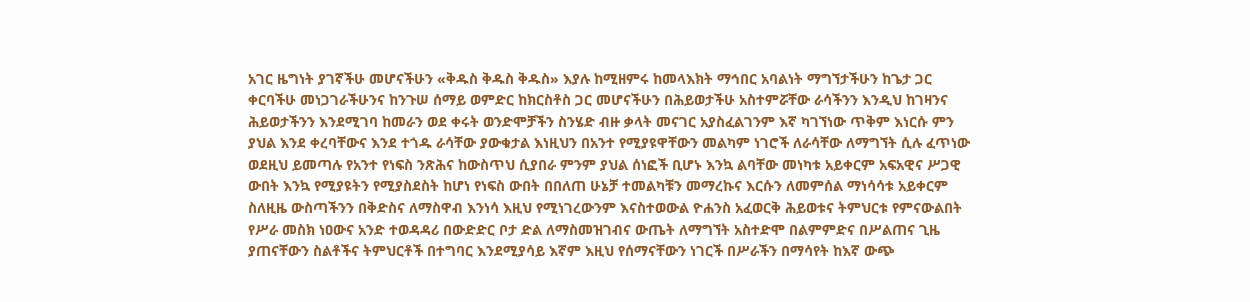አገር ዜግነት ያገኛችሁ መሆናችሁን «ቅዱስ ቅዱስ ቅዱስ» እያሉ ከሚዘምሩ ከመላእክት ማኅበር አባልነት ማግኘታችሁን ከጌታ ጋር ቀርባችሁ መነጋገራችሁንና ከንጉሠ ሰማይ ወምድር ከክርስቶስ ጋር መሆናችሁን በሕይወታችሁ አስተምሯቸው ራሳችንን እንዲህ ከገዛንና ሕይወታችንን እንደሚገባ ከመራን ወደ ቀሩት ወንድሞቻችን ስንሄድ ብዙ ቃላት መናገር አያስፈልገንም እኛ ካገኘነው ጥቅም እነርሱ ምን ያህል እንደ ቀረባቸውና እንደ ተጎዱ ራሳቸው ያውቁታል እነዚህን በአንተ የሚያዩዋቸውን መልካም ነገሮች ለራሳቸው ለማግኘት ሲሉ ፈጥነው ወደዚህ ይመጣሉ የአንተ የነፍስ ንጽሕና ከውስጥህ ሲያበራ ምንም ያህል ሰነፎች ቢሆኑ እንኳ ልባቸው መነካቱ አይቀርም አፍአዊና ሥጋዊ ውበት እንኳ የሚያዩትን የሚያስደስት ከሆነ የነፍስ ውበት በበለጠ ሁኔቻ ተመልካቹን መማረኩና እርሱን ለመምሰል ማነሳሳቱ አይቀርም ስለዚዜ ውስጣችንን በቅድስና ለማስዋብ እንነሳ እዚህ የሚነገረውንም እናስተወውል ዮሐንስ አፈወርቅ ሕይወቱና ትምህርቱ የምናውልበት የሥራ መስክ ነዐውና አንድ ተወዳዳሪ በውድድር ቦታ ድል ለማስመዝገብና ውጤት ለማግኘት አስተድሞ በልምምድና በሥልጠና ጊዜ ያጠናቸውን ስልቶችና ትምህርቶች በተግባር እንደሚያሳይ እኛም እዚህ የሰማናቸውን ነገርች በሥራችን በማሳየት ከእኛ ውጭ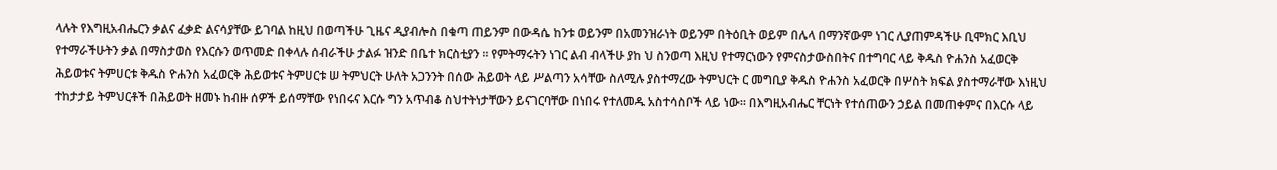ላሉት የእግዚአብሔርን ቃልና ፈቃድ ልናሳያቸው ይገባል ከዚህ በወጣችሁ ጊዜና ዲያብሎስ በቁጣ ጠይንም በውዳሴ ከንቱ ወይንም በአመንዝራነት ወይንም በትዕቢት ወይም በሌላ በማንኛውም ነገር ሊያጠምዳችሁ ቢሞክር እቢህ የተማራችሁትን ቃል በማስታወስ የእርሱን ወጥመድ በቀላሉ ሰብራችሁ ታልፉ ዝንድ በቤተ ክርስቲያን ። የምትማሩትን ነገር ልብ ብላችሁ ያከ ህ ስንወጣ እዚህ የተማርነውን የምናስታውስበትና በተግባር ላይ ቅዱስ ዮሐንስ አፈወርቅ ሕይወቱና ትምሀርቱ ቅዱስ ዮሐንስ አፈወርቅ ሕይወቱና ትምሀርቱ ሠ ትምህርት ሁለት አጋንንት በሰው ሕይወት ላይ ሥልጣን አሳቸው ስለሚሉ ያስተማረው ትምህርት ር መግቢያ ቅዱስ ዮሐንስ አፈወርቅ በሦስት ክፍል ያስተማራቸው እነዚህ ተከታታይ ትምህርቶች በሕይወት ዘመኑ ከብዙ ሰዎች ይሰማቸው የነበሩና እርሱ ግን አጥብቆ ስህተትነታቸውን ይናገርባቸው በነበሩ የተለመዱ አስተሳስቦች ላይ ነው። በእግዚአብሔር ቸርነት የተሰጠውን ኃይል በመጠቀምና በእርሱ ላይ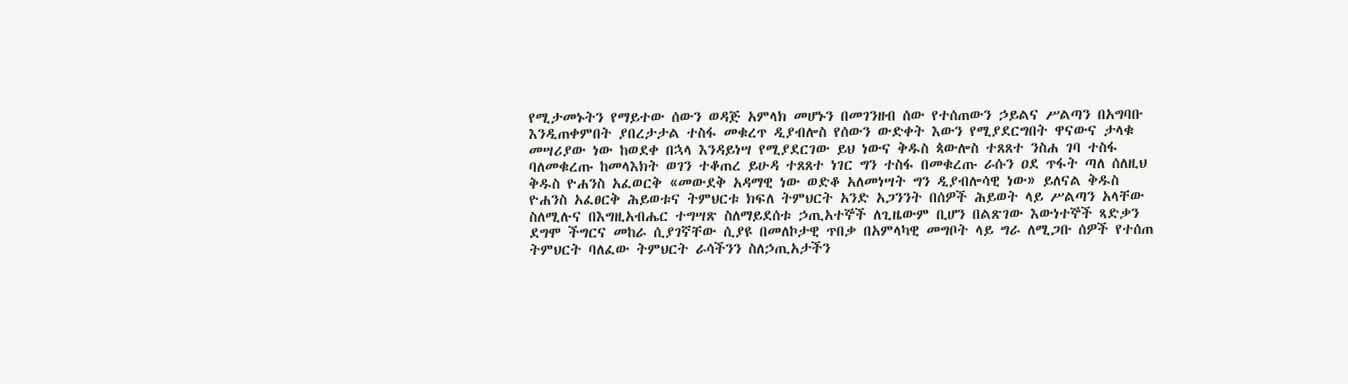የሚታመኑትን የማይተው ሰውን ወዳጅ አምላክ መሆኑን በመገንዘብ ሰው የተሰጠውን ኃይልና ሥልጣን በአግባቡ እንዲጠቀምበት ያበረታታል ተስፋ መቁረጥ ዲያብሎስ የሰውን ውድቀት እውን የሚያደርግበት ዋናውና ታላቁ መሣሪያው ነው ከወደቀ በኋላ እንዳይነሣ የሚያደርገው ይህ ነውና ቅዱስ ጳውሎስ ተጸጸተ ንስሐ ገባ ተስፋ ባለመቁረጡ ከመላእክት ወገን ተቆጠረ ይሁዳ ተጸጸተ ነገር ግን ተስፋ በመቁረጡ ራሱን ዐደ ጥፋት ጣለ ሰለዚህ ቅዱስ ዮሐንስ አፈወርቅ «መውደቅ አዳማዊ ነው ወድቆ አለመነሣት ግን ዲያብሎሳዊ ነው» ይለናል ቅዱስ ዮሐንስ አፈፀርቅ ሕይወቱና ትምህርቱ ክፍለ ትምህርት አንድ አጋንንት በሰዎች ሕይወት ላይ ሥልጣን አላቸው ስለሚሉና በእግዚአብሔር ተግሣጽ ስለማይደሰቱ ኃጢአተኞች ለጊዜውም ቢሆን በልጽገው እውነተኞች ጻድቃን ደግሞ ችግርና መከራ ሲያገኛቸው ሲያዩ በመለኮታዊ ጥበቃ በአምላካዊ መግቦት ላይ ግራ ለሚጋቡ ሰዎች የተሰጠ ትምህርት ባለፈው ትምህርት ራሳችንን ስለኃጢአታችን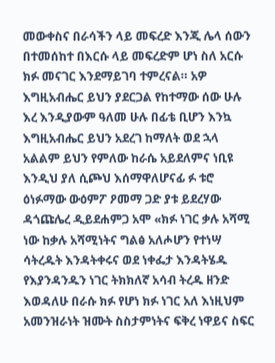መውቀስና በራሳችን ላይ መፍረድ እንጂ ሌላ ሰውን በተመሰከተ በእርሱ ላይ መፍረድም ሆነ ስለ አርሱ ክፉ መናገር እንደማይገባ ተምረናል። አዎ እግዚአብሔር ይህን ያደርጋል የከተማው ሰው ሁሉ እረ እንዲያውም ዓለመ ሁሉ በፊቴ ቢሆን እንኳ እግዚአብሔር ይህን አደረገ ከማለት ወደ ኋላ አልልም ይህን የምለው ከራሴ አይደለምና ነቢዩ እንዲህ ያለ ሲጮህ እሰማዋለሆናፊ ፉ ቱሮ ዕነፉማው ውዕምፖ ዖመማ ጋድ ያቱ ይደረሃው ዳጎጩሌረ ዲይደሐምጋ አሞ «ክፉ ነገር ቃሉ አሻሚ ነው ከቃሉ አሻሚነትና ግልፅ አለሖሆን የተነሣ ሳትረዱት እንዳትቀሩና ወደ ነቀፌታ እንዳትሄዱ የእያንዳንዱን ነገር ትክክለኛ አሳብ ትረዱ ዘንድ እወዳለሁ በራሱ ክፉ የሆነ ክፉ ነገር አለ እነዚህም አመንዝራነት ዝሙት ስስታምነትና ፍቅረ ነዋይና ስፍር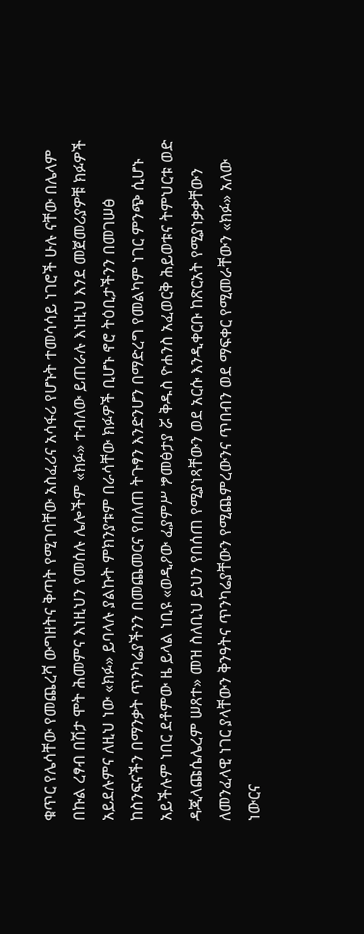ቁጥር የሌሳቸው የመጨረሻ ውግዘትና ቅጣት የሚገባቸው አስፈሪና አሳፋሪ የሆኑት ተመሳሳይ ነገሮች ሁሉ ናቸው በሌላም በኩል ረፃብ በሽታ ሞት ሕመምና እነዚህን የመሰሉ ሌሎችም «ክፉ» ተብለው ይጠራሉ እነዚህ እንደ መጀመሪያዎቹ ክፉዎች አይደሉምና ለዚህ ነው «ክፉ» ይባላሉ ያልኩት ምክንያቱም በራሳቸው ክፉዎች ቢሆኑ ኖሮ ትዕቢታችንን በመገሠፅ ከስንፍናችን በማንቃት ጥንካሬያችንን በመጨመርና የበለጠ ትጉፃን እንድንሆን በማድረግ የመልካም ነገር ምንጭ ሲሆኑ አይችሉም ነበር ደቶምው ዜ ይላል ነቢዩ «ወዲዖው ፈያምሥ ፇመፅታያ ሯ ቅዱስ ዮሐንስ አፈወርቅ ሕይወቱና ትምህርቱ ወድ ዳጂላጩሴሌረም ሠጸተ» መዝ ስለቢህ ይህን የበሰጠ የሚያነጻቸውን ወደ አርሱ እንዲቀርቡ ከጽርአት የሚያነቃቃቸውን ለመንፈላዊ ነገር ያላቸውን ቅንዓትና ጥንካሬያቸውን የሚጨምረውንና ጥበብን ወደ ማፍቀር የሚመራቸውን «ክፉ» አለው ነውርና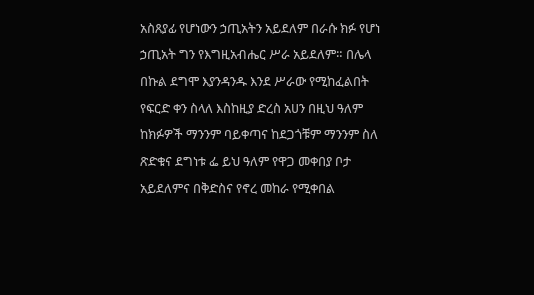አስጸያፊ የሆነውን ኃጢአትን አይደለም በራሱ ክፉ የሆነ ኃጢአት ግን የእግዚአብሔር ሥራ አይደለም። በሌላ በኩል ደግሞ እያንዳንዱ እንደ ሥራው የሚከፈልበት የፍርድ ቀን ስላለ እስከዚያ ድረስ አሀን በዚህ ዓለም ከክፉዎች ማንንም ባይቀጣና ከደጋጎቹም ማንንም ስለ ጽድቁና ደግነቱ ፌ ይህ ዓለም የዋጋ መቀበያ ቦታ አይደለምና በቅድስና የኖረ መከራ የሚቀበል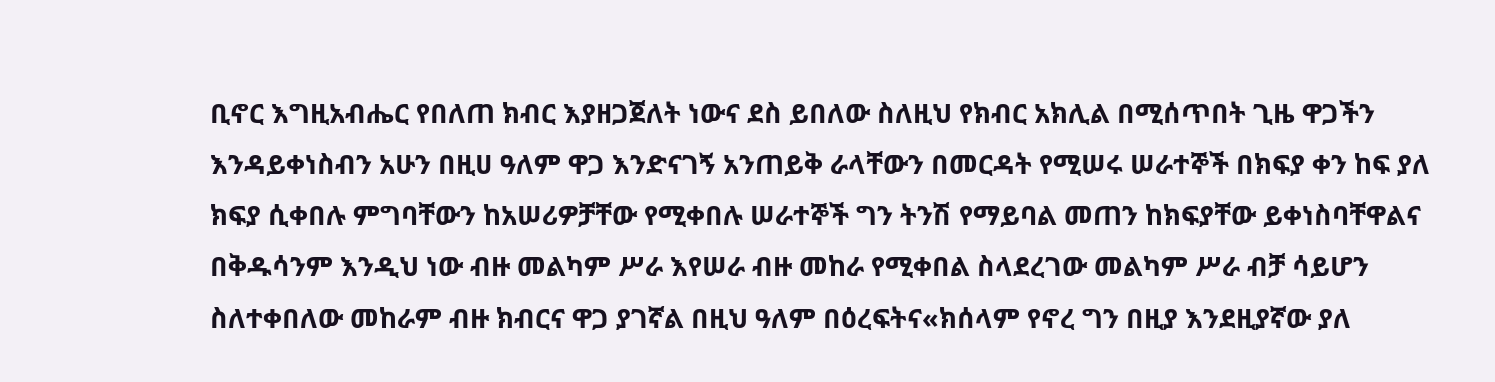ቢኖር እግዚአብሔር የበለጠ ክብር እያዘጋጀለት ነውና ደስ ይበለው ስለዚህ የክብር አክሊል በሚሰጥበት ጊዜ ዋጋችን እንዳይቀነስብን አሁን በዚሀ ዓለም ዋጋ እንድናገኝ አንጠይቅ ራላቸውን በመርዳት የሚሠሩ ሠራተኞች በክፍያ ቀን ከፍ ያለ ክፍያ ሲቀበሉ ምግባቸውን ከአሠሪዎቻቸው የሚቀበሉ ሠራተኞች ግን ትንሽ የማይባል መጠን ከክፍያቸው ይቀነስባቸዋልና በቅዱሳንም እንዲህ ነው ብዙ መልካም ሥራ እየሠራ ብዙ መከራ የሚቀበል ስላደረገው መልካም ሥራ ብቻ ሳይሆን ስለተቀበለው መከራም ብዙ ክብርና ዋጋ ያገኛል በዚህ ዓለም በዕረፍትና«ክሰላም የኖረ ግን በዚያ እንደዚያኛው ያለ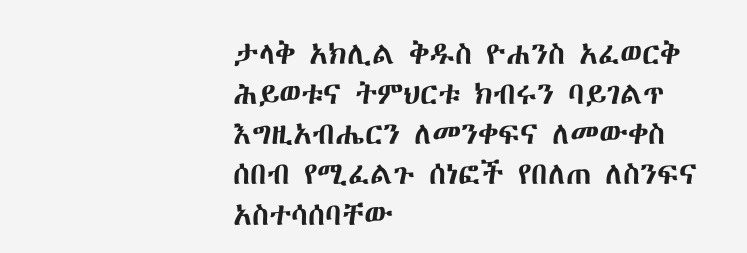ታላቅ አክሊል ቅዱስ ዮሐንስ አፈወርቅ ሕይወቱና ትምህርቱ ክብሩን ባይገልጥ እግዚአብሔርን ለመንቀፍና ለመውቀስ ሰበብ የሚፈልጉ ሰነፎች የበለጠ ለስንፍና አስተሳሰባቸው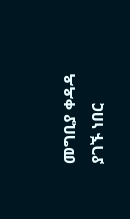መግቢያ ቀዳዳ ያገኙ ነበር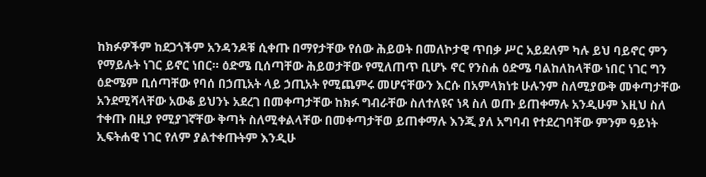ከክፉዎችም ከደጋጎችም አንዳንዶቹ ሲቀጡ በማየታቸው የሰው ሕይወት በመለኮታዊ ጥበቃ ሥር አይደለም ካሉ ይህ ባይኖር ምን የማይሉት ነገር ይኖር ነበር። ዕድሜ ቢሰጣቸው ሕይወታቸው የሚለጠጥ ቢሆኑ ኖር የንስሐ ዕድሜ ባልከለከላቸው ነበር ነገር ግን ዕድሜም ቢሰጣቸው የባሰ በኃጢአት ላይ ኃጢአት የሚጨምሩ መሆናቸውን እርሱ በአምላክነቱ ሁሉንም ስለሚያውቅ መቀጣታቸው አንደሚሻላቸው አውቆ ይህንኑ አደረገ በመቀጣታቸው ከክፉ ግብራቸው ስለተለዩና ነጻ ስለ ወጡ ይጠቀማሉ አንዲሁም እዚህ ስለ ተቀጡ በዚያ የሚያገኛቸው ቅጣት ስለሚቀልላቸው በመቀጣታቸወ ይጠቀማሉ እንጂ ያለ አግባብ የተደረገባቸው ምንም ዓይነት ኢፍትሐዊ ነገር የለም ያልተቀጡትም እንዲሁ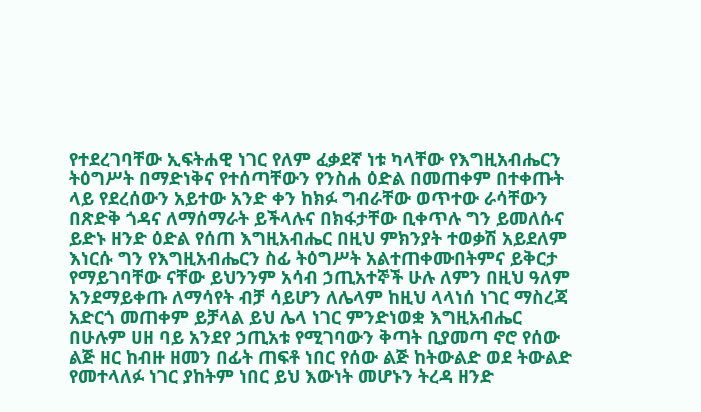የተደረገባቸው ኢፍትሐዊ ነገር የለም ፈቃደኛ ነቱ ካላቸው የእግዚአብሔርን ትዕግሥት በማድነቅና የተሰጣቸውን የንስሐ ዕድል በመጠቀም በተቀጡት ላይ የደረሰውን አይተው አንድ ቀን ከክፉ ግብራቸው ወጥተው ራሳቸውን በጽድቅ ጎዳና ለማሰማራት ይችላሉና በክፋታቸው ቢቀጥሉ ግን ይመለሱና ይድኑ ዘንድ ዕድል የሰጠ እግዚአብሔር በዚህ ምክንያት ተወቃሽ አይደለም እነርሱ ግን የእግዚአብሔርን ስፊ ትዕግሥት አልተጠቀሙበትምና ይቅርታ የማይገባቸው ናቸው ይህንንም አሳብ ኃጢአተኞች ሁሉ ለምን በዚህ ዓለም አንደማይቀጡ ለማሳየት ብቻ ሳይሆን ለሌላም ከዚህ ላላነሰ ነገር ማስረጃ አድርጎ መጠቀም ይቻላል ይህ ሌላ ነገር ምንድነወቋ እግዚአብሔር በሁሉም ሀዘ ባይ አንደየ ኃጢአቱ የሚገባውን ቅጣት ቢያመጣ ኖሮ የሰው ልጅ ዘር ከብዙ ዘመን በፊት ጠፍቶ ነበር የሰው ልጅ ከትውልድ ወደ ትውልድ የመተላለፉ ነገር ያከትም ነበር ይህ እውነት መሆኑን ትረዳ ዘንድ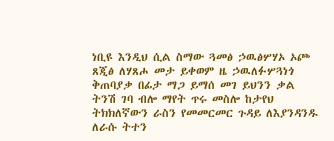ነቢዩ እንዲህ ሲል ስማው ጓመፅ ኃዉፅሦሃኦ ኦጮ ጸጂፅ ለሃጸሖ መታ ይቀወም ዜ ኃዉለፉሦጓነጎ ቅጠባያቃ በፊታ ማጋ ይማሰ መገ ይህንን ቃል ትንሽ ገባ ብሎ ማየት ጥሩ መስሎ ከታየህ ትክክለኛውን ራስን የመመርመር ጉዳይ ለእያንዳንዱ ለራሱ ትተን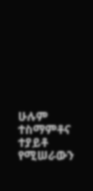ሁሉም ተስማምቶና ተያይቶ የሚሠራውን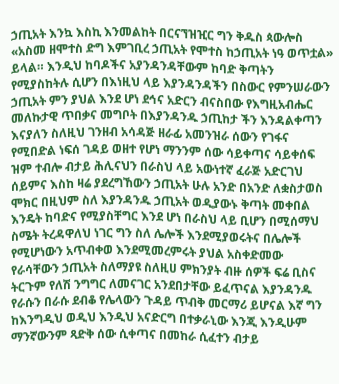ኃጢአት እንኳ እስኪ እንመልከት በርናኘዝዢር ግን ቅዱስ ጳውሎስ «አስመ ዘሞተስ ድግ እምገቢረ ኃጢአት የሞተስ ከኃጢአት ነዓ ወጥቷል» ይላል። እንዲህ ከባዶችና አያንዳንዳቸውም ከባድ ቅጣትን የሚያስከትሉ ሲሆን በእነዚህ ላይ እያንዳንዳችን በስውር የምንሠራውን ኃጢአት ምን ያህል እንደ ሆነ ደኅና አድርን ብናስበው የእግዚአብሔር መለኩታዊ ጥበቃና መግቦት በእያንዳንዱ ኃጢከታ ችን እንዳልቀጣን እናያለን ስለዚህ ገንዘብ አሳዳጅ ዘራፊ አመንዝራ ሰውን የገፋና የሚበድል ነፍሰ ገዳይ ወዘተ የሆነ ማንንም ሰው ሳይቀጣና ሳይቀሰፍ ዝም ተብሎ ብታይ ሕሊናህን በራስህ ላይ አውነተኛ ፈራጅ አድርገህ ሰይምና እስከ ዛሬ ያደረግኸውን ኃጢአት ሁሉ አንድ በአንድ ለቋስታወስ ሞክር በዚህም ስለ እያንዳንዱ ኃጢአት ወዲያውኑ ቅጣት መቀበል እንዴት ከባድና የሚያስቸግር እንደ ሆነ በራስህ ላይ ቢሆን በሚሰማህ ስሜት ትረዳዋለህ ነገር ግን ስለ ሌሎች እንደሚያወሩትና በሌሎች የሚሆነውን አጥብቀወ እንደሚመረምሩት ያህል አስቀድመው የራሳቸውን ኃጢአት ስለማያዩ ስለዚሀ ምክንያት ብዙ ሰዎች ፍሬ ቢስና ትርጉም የለሽ ንግግር ለመናገር አንደበታቸው ይፈጥናል እያንዳንዱ የራሱን በራሱ ደብቆ የሌላውን ጉዳይ ጥብቅ መርማሪ ይሆናል እኛ ግን ከእንግዲህ ወዲህ እንዲህ አናድርግ በተቃራኒው እንጂ እንዲሁም ማንኛውንም ጻድቅ ሰው ሲቀጣና በመከራ ሲፈተን ብታይ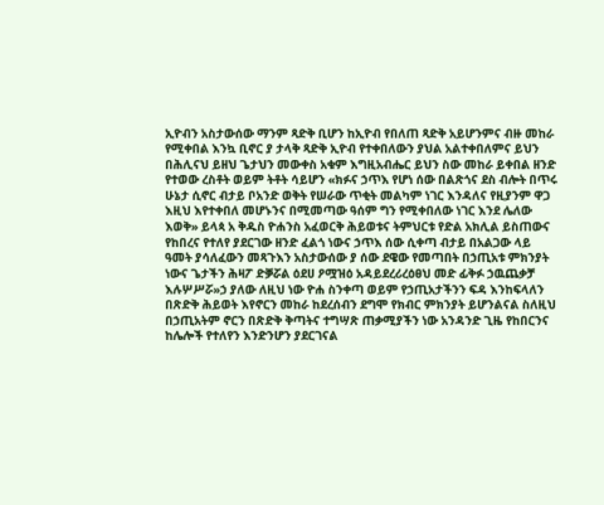ኢዮብን አስታውሰው ማንም ጻድቅ ቢሆን ከኢዮብ የበለጠ ጻድቅ አይሆንምና ብዙ መከራ የሚቀበል እንኳ ቢኖር ያ ታላቅ ጻድቅ ኢዮብ የተቀበለውን ያህል አልተቀበለምና ይህን በሕሊናህ ይዘህ ጌታህን መውቀስ አቁም እግዚአብሔር ይህን ስው መከራ ይቀበል ዘንድ የተወው ረስቶት ወይም ትቶት ሳይሆን «ክፉና ኃጥእ የሆነ ሰው በልጽጎና ደስ ብሎት በጥሩ ሁኔታ ሲኖር ብታይ ቦአንድ ወቅት የሠራው ጥቂት መልካም ነገር እንዳለና የዚያንም ዋጋ እዚህ እየተቀበለ መሆኑንና በሚመጣው ዓሰም ግን የሚቀበለው ነገር እንደ ሌለው እወቅ» ይላጳ አ ቅዱስ ዮሐንስ አፈወርቅ ሕይወቱና ትምህርቱ የድል አክሊል ይስጠውና የከበረና የተለየ ያደርገው ዘንድ ፈልጎ ነውና ኃጥእ ሰው ሲቀጣ ብታይ በአልጋው ላይ ዓመት ያሳለፈውን መጻጉእን አስታውሰው ያ ሰው ደዌው የመጣበት በኃጢአቱ ምክንያት ነውና ጌታችን ሕዛፖ ድቓሯል ዕደሀ ዖሟዝዕ አዳይደረሪረዕፀህ መድ ፊቅፉ ኃዉጨቃቻ እሉሦሥሯ»ኃ ያለው ለዚህ ነው ዮሐ ስንቀጣ ወይም የኃጢአታችንን ፍዳ እንከፍላለን በጽድቅ ሕይወት እየኖርን መከራ ከደረሰብን ደግሞ የክብር ምክንያት ይሆንልናል ስለዚህ በኃጢአትም ኖርን በጽድቅ ቅጣትና ተግሣጽ ጠቃሚያችን ነው አንዳንድ ጊዜ የከበርንና ከሌሎች የተለየን እንድንሆን ያደርገናል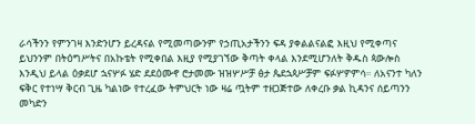ራሳችንን የምንገዛ እንድንሆን ይረዳናል የሚመጣውንም የኃጢአታችንን ፍዳ ያቀልልናልፎ እዚህ የሚቀጣና ይህንንም በትዕግሥትና በአኩቴት የሚቀበል እዚያ የሚያገኘው ቅጣት ቀላል እንደሚሆንለት ቅዱስ ጳውሎስ እንዲህ ይላል ዕቃደሆ ኋናሦፉ ሄድ ደደዕሙኖ ሮታመሙ ዝዝሦሥቻ ፅታ ጴደኋጳሥቻም ፍፉሦዎምሳ። ለአናንተ ካለን ፍቅር የተነሣ ቅርብ ጊዜ ካልነው የተረፈው ትምህርት ነው ዛሬ ጧትም ተዘጋጅተው ለቀረቡ ቃል ኪዳንና ሰይጣንን መካድን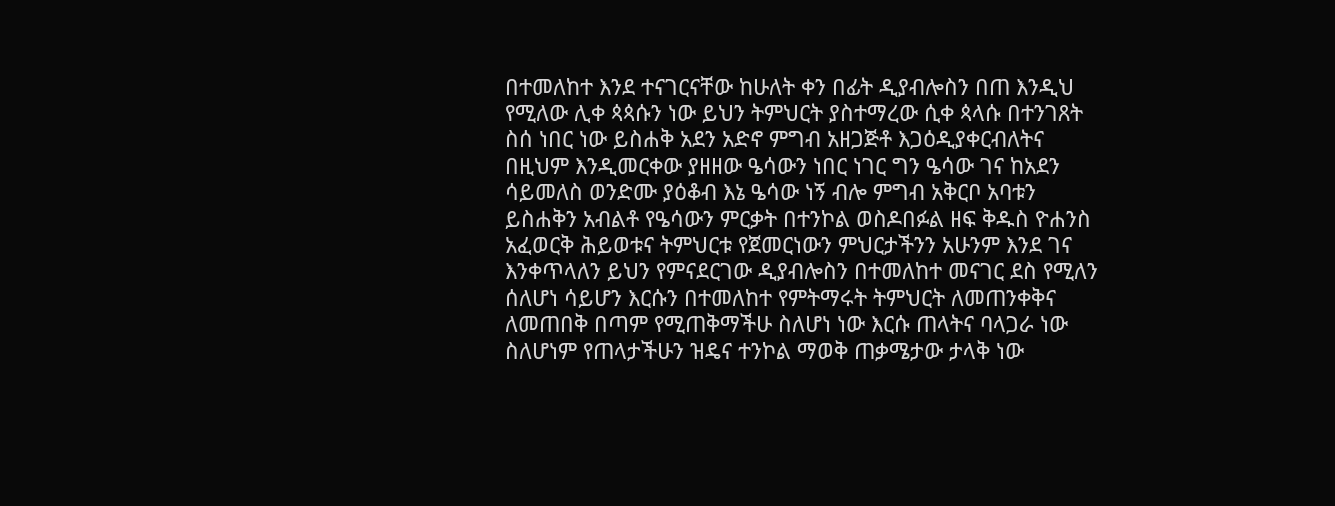በተመለከተ እንደ ተናገርናቸው ከሁለት ቀን በፊት ዲያብሎስን በጠ እንዲህ የሚለው ሊቀ ጳጳሱን ነው ይህን ትምህርት ያስተማረው ሲቀ ጳላሱ በተንገጸት ስሰ ነበር ነው ይስሐቅ አደን አድኖ ምግብ አዘጋጅቶ እጋዕዲያቀርብለትና በዚህም እንዲመርቀው ያዘዘው ዔሳውን ነበር ነገር ግን ዔሳው ገና ከአደን ሳይመለስ ወንድሙ ያዕቆብ እኔ ዔሳው ነኝ ብሎ ምግብ አቅርቦ አባቱን ይስሐቅን አብልቶ የዔሳውን ምርቃት በተንኮል ወስዶበፉል ዘፍ ቅዱስ ዮሐንስ አፈወርቅ ሕይወቱና ትምህርቱ የጀመርነውን ምህርታችንን አሁንም እንደ ገና እንቀጥላለን ይህን የምናደርገው ዲያብሎስን በተመለከተ መናገር ደስ የሚለን ሰለሆነ ሳይሆን እርሱን በተመለከተ የምትማሩት ትምህርት ለመጠንቀቅና ለመጠበቅ በጣም የሚጠቅማችሁ ስለሆነ ነው እርሱ ጠላትና ባላጋራ ነው ስለሆነም የጠላታችሁን ዝዴና ተንኮል ማወቅ ጠቃሜታው ታላቅ ነው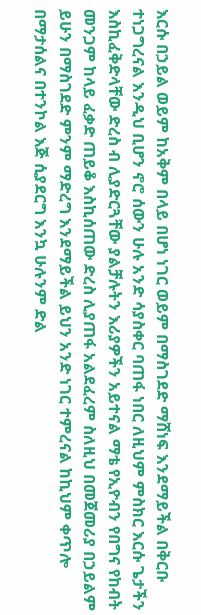እርሱ በኃይል ወይም ከአቅም በላይ በሆነ ነገር ወይም በማስገደድ ማሸነፍ እንደማይችል በቅርቡ ተነጋግረናል እንዲህ ቢሆን ኖሮ ሰውን ሁሉ አንድ ሳያስቀር ባጠፋ ነበር ለዚህም ምስክር እርሱ ጌታችን እስኪፈቅድላቸው ድረስ ብ ሊያድርጓቸው ያልቻሉትን እሪያዎችን አይተናል ማቴ የኢዮብን የበግና የከብት መንጋም ከላይ ፈቃድ ጠይቆ እስኪሰጠው ድረስ ሊያጠፋ አልደፈረም ስለዚህ በመጀመሪያ በኃይልም ይሁን በማስገደድ ምንም ማድረግ እንደማይችል ይህን አንድ ነገር ተምረናል ከኪህም ቀጥሎ በማታሰልና በተንኮል እጅ ሲያደርግ እንኳ ሁሉንም ድል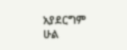አያደርግም ሁል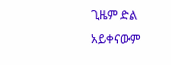ጊዜም ድል አይቀናውም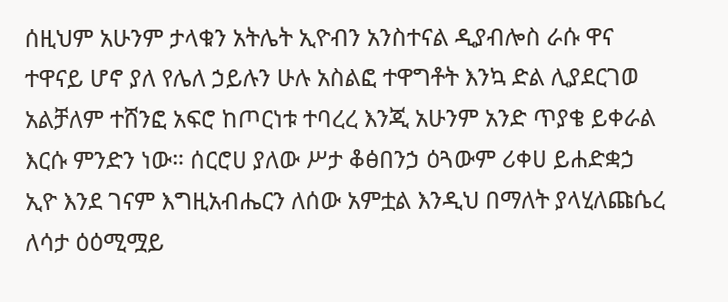ሰዚህም አሁንም ታላቁን አትሌት ኢዮብን አንስተናል ዲያብሎስ ራሱ ዋና ተዋናይ ሆኖ ያለ የሌለ ኃይሉን ሁሉ አስልፎ ተዋግቶት እንኳ ድል ሊያደርገወ አልቻለም ተሸንፎ አፍሮ ከጦርነቱ ተባረረ እንጂ አሁንም አንድ ጥያቄ ይቀራል እርሱ ምንድን ነው። ሰርሮሀ ያለው ሥታ ቆፅበንኃ ዕጓውም ሪቀሀ ይሐድቋኃ ኢዮ እንደ ገናም እግዚአብሔርን ለሰው አምቷል እንዲህ በማለት ያላሂለጩሴረ ለሳታ ዕዕሚሟይ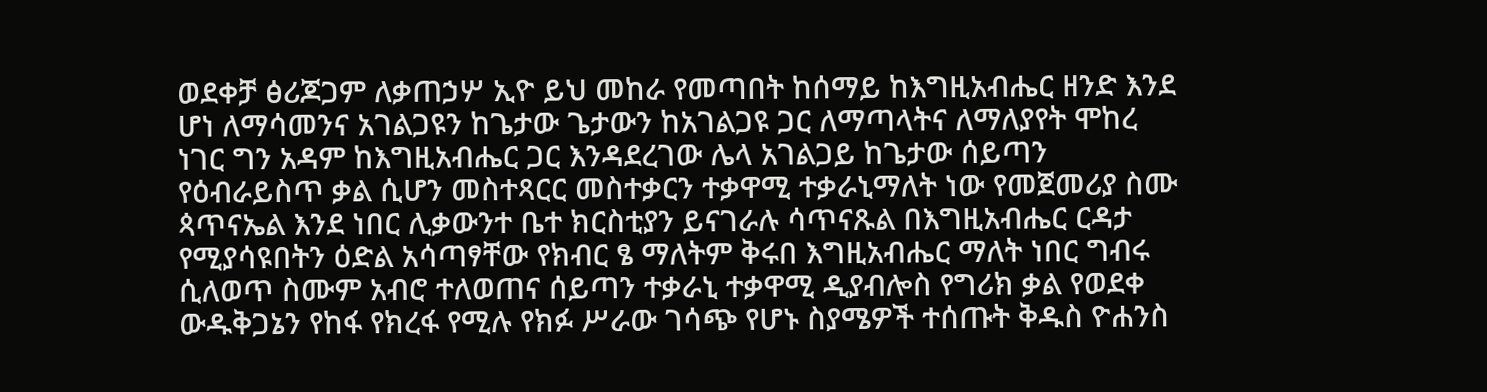ወደቀቻ ፅሪጆጋም ለቃጠኃሦ ኢዮ ይህ መከራ የመጣበት ከሰማይ ከእግዚአብሔር ዘንድ እንደ ሆነ ለማሳመንና አገልጋዩን ከጌታው ጌታውን ከአገልጋዩ ጋር ለማጣላትና ለማለያየት ሞከረ ነገር ግን አዳም ከእግዚአብሔር ጋር እንዳደረገው ሌላ አገልጋይ ከጌታው ሰይጣን የዕብራይስጥ ቃል ሲሆን መስተጻርር መስተቃርን ተቃዋሚ ተቃራኒማለት ነው የመጀመሪያ ስሙ ጳጥናኤል እንደ ነበር ሊቃውንተ ቤተ ክርስቲያን ይናገራሉ ሳጥናጹል በእግዚአብሔር ርዳታ የሚያሳዩበትን ዕድል አሳጣፃቸው የክብር ፄ ማለትም ቅሩበ እግዚአብሔር ማለት ነበር ግብሩ ሲለወጥ ስሙም አብሮ ተለወጠና ሰይጣን ተቃራኒ ተቃዋሚ ዲያብሎስ የግሪክ ቃል የወደቀ ውዱቅጋኔን የከፋ የክረፋ የሚሉ የክፉ ሥራው ገሳጭ የሆኑ ስያሜዎች ተሰጡት ቅዱስ ዮሐንስ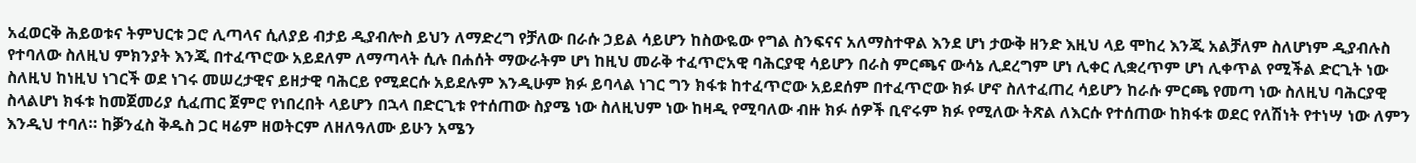አፈወርቅ ሕይወቱና ትምህርቱ ጋሮ ሊጣላና ሲለያይ ብታይ ዲያብሎስ ይህን ለማድረግ የቻለው በራሱ ኃይል ሳይሆን ከስውዬው የግል ስንፍናና አለማስተዋል እንደ ሆነ ታውቅ ዘንድ እዚህ ላይ ሞከረ እንጂ አልቻለም ስለሆነም ዲያብሉስ የተባለው ስለዚህ ምክንያት እንጂ በተፈጥሮው አይደለም ለማጣላት ሲሉ በሐሰት ማውራትም ሆነ ከዚህ መራቅ ተፈጥሮአዊ ባሕርያዊ ሳይሆን በራስ ምርጫና ውሳኔ ሊደረግም ሆነ ሊቀር ሊቋረጥም ሆነ ሊቀጥል የሚችል ድርጊት ነው ስለዚህ ከነዚህ ነገርች ወደ ነገሩ መሠረታዊና ይዘታዊ ባሕርይ የሚደርሱ አይደሉም እንዲሁም ክፉ ይባላል ነገር ግን ክፋቱ ከተፈጥሮው አይደሰም በተፈጥሮው ክፉ ሆኖ ስለተፈጠረ ሳይሆን ከራሱ ምርጫ የመጣ ነው ስለዚህ ባሕርያዊ ስላልሆነ ክፋቱ ከመጀመሪያ ሲፈጠር ጀምሮ የነበረበት ላይሆን በኋላ በድርጊቱ የተሰጠው ስያሜ ነው ስለዚህም ነው ከዛዲ የሚባለው ብዙ ክፉ ሰዎች ቢኖሩም ክፉ የሚለው ትጽል ለእርሱ የተሰጠው ከክፋቱ ወደር የለሽነት የተነሣ ነው ለምን እንዲህ ተባለ። ከቓንፈስ ቅዱስ ጋር ዛሬም ዘወትርም ለዘለዓለሙ ይሁን አሜን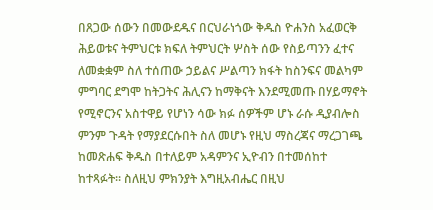በጸጋው ሰውን በመውደዱና በርህራነጎው ቅዱስ ዮሐንስ አፈወርቅ ሕይወቱና ትምህርቱ ክፍለ ትምህርት ሦስት ሰው የስይጣንን ፈተና ለመቋቋም ስለ ተሰጠው ኃይልና ሥልጣን ክፋት ከስንፍና መልካም ምግባር ደግሞ ከትጋትና ሕሊናን ከማቅናት እንደሚመጡ በሃይማኖት የሚኖርንና አስተዋይ የሆነን ሳው ክፉ ሰዎችም ሆኑ ራሱ ዲያብሎስ ምንም ጉዳት የማያደርሱበት ስለ መሆኑ የዚህ ማስረጃና ማረጋገጫ ከመጽሐፍ ቅዱስ በተለይም አዳምንና ኢዮብን በተመሰከተ ከተጻፉት። ስለዚህ ምክንያት እግዚአብሔር በዚህ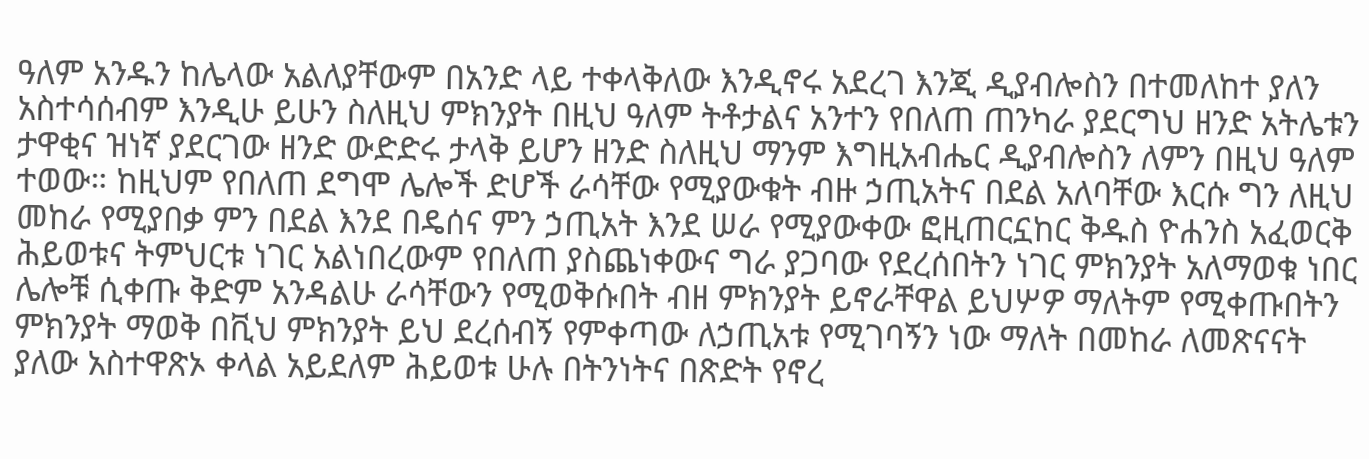ዓለም አንዱን ከሌላው አልለያቸውም በአንድ ላይ ተቀላቅለው እንዲኖሩ አደረገ እንጂ ዲያብሎስን በተመለከተ ያለን አስተሳሰብም እንዲሁ ይሁን ስለዚህ ምክንያት በዚህ ዓለም ትቶታልና አንተን የበለጠ ጠንካራ ያደርግህ ዘንድ አትሌቱን ታዋቂና ዝነኛ ያደርገው ዘንድ ውድድሩ ታላቅ ይሆን ዘንድ ስለዚህ ማንም እግዚአብሔር ዲያብሎስን ለምን በዚህ ዓለም ተወው። ከዚህም የበለጠ ደግሞ ሌሎች ድሆች ራሳቸው የሚያውቁት ብዙ ኃጢአትና በደል አለባቸው እርሱ ግን ለዚህ መከራ የሚያበቃ ምን በደል እንደ በዴሰና ምን ኃጢአት እንደ ሠራ የሚያውቀው ፎዚጠርኗከር ቅዱስ ዮሐንስ አፈወርቅ ሕይወቱና ትምህርቱ ነገር አልነበረውም የበለጠ ያስጨነቀውና ግራ ያጋባው የደረሰበትን ነገር ምክንያት አለማወቁ ነበር ሌሎቹ ሲቀጡ ቅድም አንዳልሁ ራሳቸውን የሚወቅሱበት ብዘ ምክንያት ይኖራቸዋል ይህሦዎ ማለትም የሚቀጡበትን ምክንያት ማወቅ በቪህ ምክንያት ይህ ደረሰብኝ የምቀጣው ለኃጢአቱ የሚገባኝን ነው ማለት በመከራ ለመጽናናት ያለው አስተዋጽኦ ቀላል አይደለም ሕይወቱ ሁሉ በትንነትና በጽድት የኖረ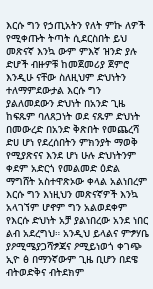እርሱ ግን የኃጢአትን የለት ምኩ ለዎች የሚቀጡት ትጣት ሲደርስበት ይህ መጽናኛ እንኳ ውም ምእኛ ዝንድ ያሉ ድሆች ብዙዎቹ ከመጀመሪያ ጀምሮ እንዲሁ ናቸው ስለዚህም ድህነትን ተለማምደውታል እርሱ ግን ያልለመደውን ድህነት በአንድ ጊዜ ከፍጹም ባለጸጋነት ወደ ናጹም ድህነት በመውረድ በአንድ ቅጽበት የመጨረሻ ድሀ ሆነ የደረሰበትን ምክንያት ማወቅ የሚያጽናና እንደ ሆነ ሁሉ ድህነትንም ቀደም አድርጎ የመልመድ ዕድል ማግሸት አስተዋጽኦው ቀላል አልነበረም እርሱ ግን እነዚህን መጽናኛዎች እንኳ አላገኘም ሆኖም ግን አልወደቀም የእርሱ ድህነት አቻ ያልነበረው አንደ ነበር ልብ አደረግህ። አንዲህ ይላልና ምፇሃቤ ያዖሚሜያጋሻፇጃና ዖሚይነወጎ ቀገጭ ኢዮ ፅ በማንኛውም ጊዜ ቢሆን በደዌ ብትወድቅና ብትደክም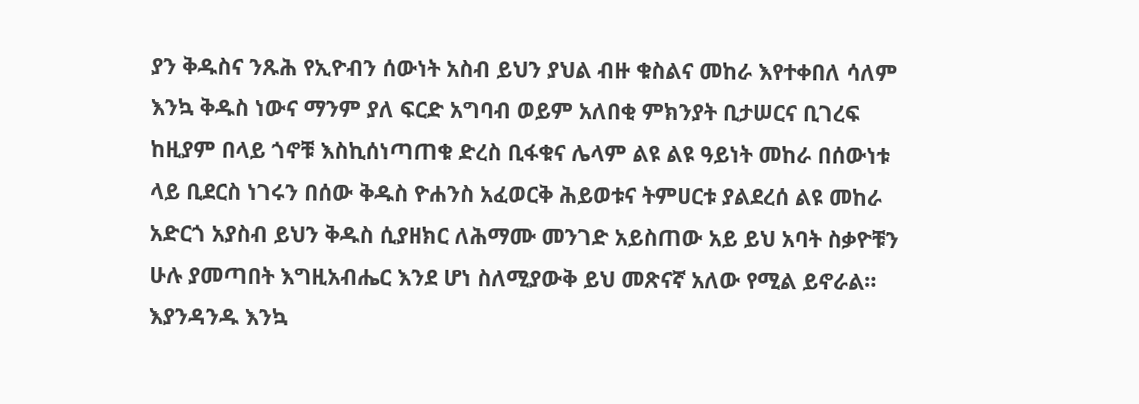ያን ቅዱስና ንጹሕ የኢዮብን ሰውነት አስብ ይህን ያህል ብዙ ቁስልና መከራ እየተቀበለ ሳለም እንኳ ቅዱስ ነውና ማንም ያለ ፍርድ አግባብ ወይም አለበቂ ምክንያት ቢታሠርና ቢገረፍ ከዚያም በላይ ጎኖቹ እስኪሰነጣጠቁ ድረስ ቢፋቁና ሌላም ልዩ ልዩ ዓይነት መከራ በሰውነቱ ላይ ቢደርስ ነገሩን በሰው ቅዱስ ዮሐንስ አፈወርቅ ሕይወቱና ትምሀርቱ ያልደረሰ ልዩ መከራ አድርጎ አያስብ ይህን ቅዱስ ሲያዘክር ለሕማሙ መንገድ አይስጠው አይ ይህ አባት ስቃዮቹን ሁሉ ያመጣበት እግዚአብሔር እንደ ሆነ ስለሚያውቅ ይህ መጽናኛ አለው የሚል ይኖራል። እያንዳንዱ እንኳ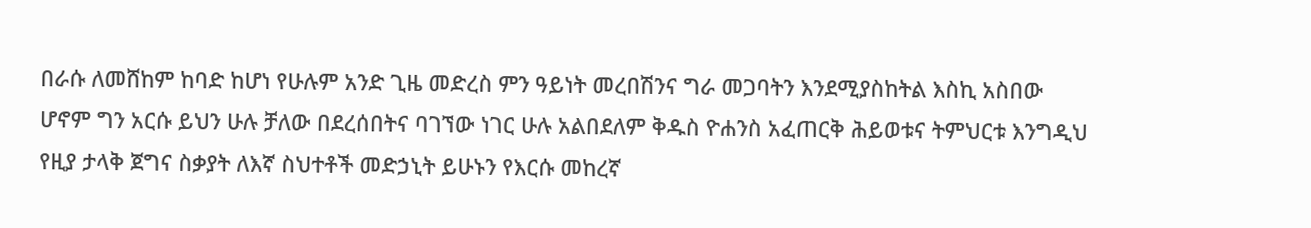በራሱ ለመሸከም ከባድ ከሆነ የሁሉም አንድ ጊዜ መድረስ ምን ዓይነት መረበሽንና ግራ መጋባትን እንደሚያስከትል እስኪ አስበው ሆኖም ግን አርሱ ይህን ሁሉ ቻለው በደረሰበትና ባገኘው ነገር ሁሉ አልበደለም ቅዱስ ዮሐንስ አፈጠርቅ ሕይወቱና ትምህርቱ እንግዲህ የዚያ ታላቅ ጀግና ስቃያት ለእኛ ስህተቶች መድኃኒት ይሁኑን የእርሱ መከረኛ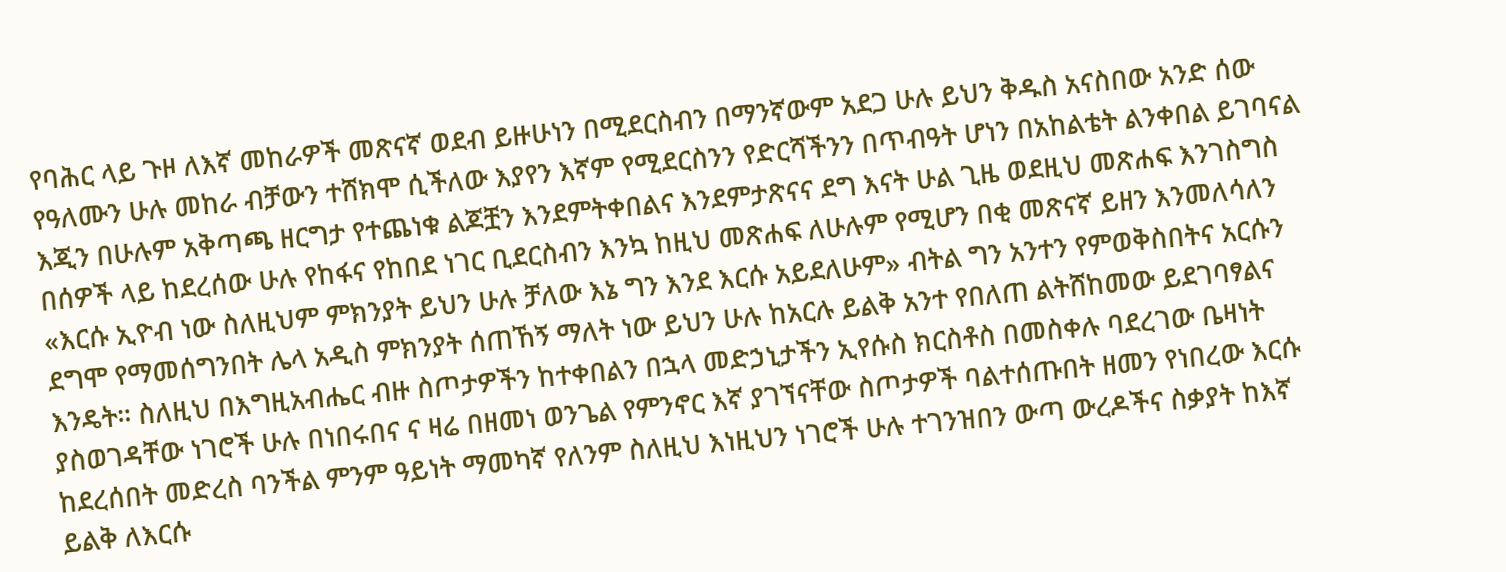የባሕር ላይ ጉዞ ለእኛ መከራዎች መጽናኛ ወደብ ይዙሁነን በሚደርስብን በማንኛውም አደጋ ሁሉ ይህን ቅዱስ አናስበው አንድ ሰው የዓለሙን ሁሉ መከራ ብቻውን ተሸክሞ ሲችለው እያየን እኛም የሚደርስንን የድርሻችንን በጥብዓት ሆነን በአከልቴት ልንቀበል ይገባናል እጂን በሁሉም አቅጣጫ ዘርግታ የተጨነቁ ልጆቿን እንደምትቀበልና እንደምታጽናና ደግ እናት ሁል ጊዜ ወደዚህ መጽሐፍ እንገስግስ በሰዎች ላይ ከደረሰው ሁሉ የከፋና የከበደ ነገር ቢደርስብን እንኳ ከዚህ መጽሐፍ ለሁሉም የሚሆን በቂ መጽናኛ ይዘን እንመለሳለን «እርሱ ኢዮብ ነው ስለዚህም ምክንያት ይህን ሁሉ ቻለው እኔ ግን እንደ እርሱ አይደለሁም» ብትል ግን አንተን የምወቅስበትና አርሱን ደግሞ የማመሰግንበት ሌላ አዲስ ምክንያት ሰጠኸኝ ማለት ነው ይህን ሁሉ ከአርሉ ይልቅ አንተ የበለጠ ልትሸከመው ይደገባፃልና እንዴት። ስለዚህ በእግዚአብሔር ብዙ ስጦታዎችን ከተቀበልን በኋላ መድኃኒታችን ኢየሱስ ክርስቶስ በመስቀሉ ባደረገው ቤዛነት ያስወገዳቸው ነገሮች ሁሉ በነበሩበና ና ዛሬ በዘመነ ወንጌል የምንኖር እኛ ያገኘናቸው ስጦታዎች ባልተሰጡበት ዘመን የነበረው እርሱ ከደረሰበት መድረስ ባንችል ምንም ዓይነት ማመካኛ የለንም ስለዚህ እነዚህን ነገሮች ሁሉ ተገንዝበን ውጣ ውረዶችና ስቃያት ከእኛ ይልቅ ለእርሱ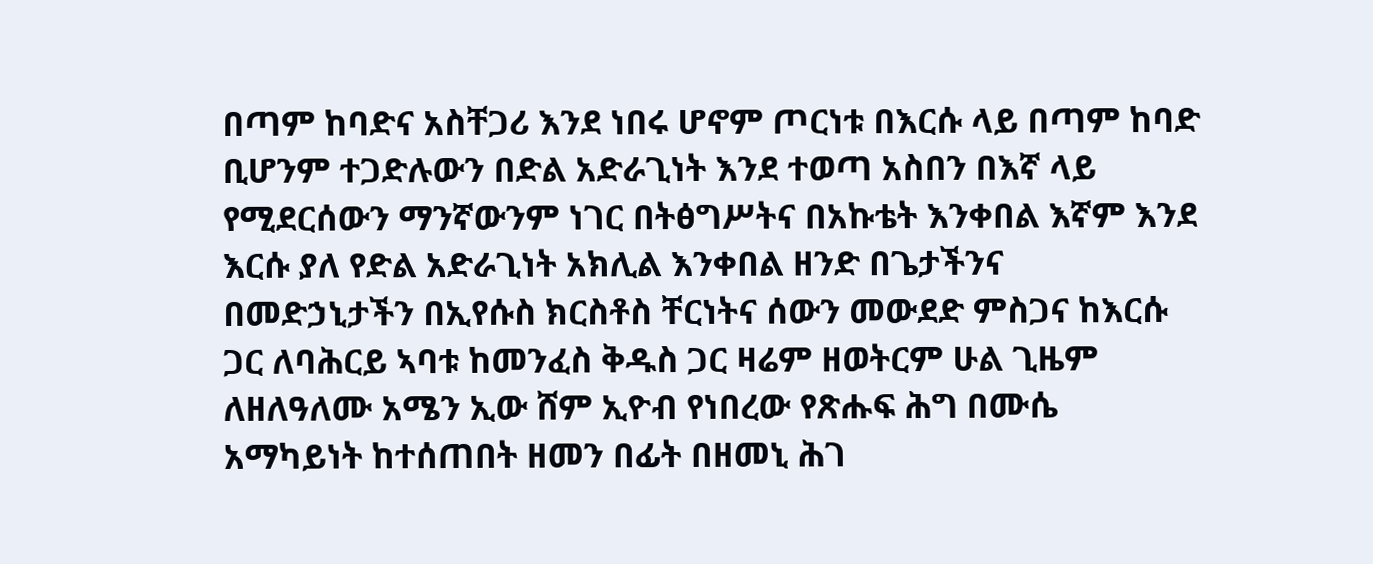በጣም ከባድና አስቸጋሪ እንደ ነበሩ ሆኖም ጦርነቱ በእርሱ ላይ በጣም ከባድ ቢሆንም ተጋድሉውን በድል አድራጊነት እንደ ተወጣ አስበን በእኛ ላይ የሚደርሰውን ማንኛውንም ነገር በትፅግሥትና በአኩቴት እንቀበል እኛም እንደ እርሱ ያለ የድል አድራጊነት አክሊል እንቀበል ዘንድ በጌታችንና በመድኃኒታችን በኢየሱስ ክርስቶስ ቸርነትና ሰውን መውደድ ምስጋና ከእርሱ ጋር ለባሕርይ ኣባቱ ከመንፈስ ቅዱስ ጋር ዛሬም ዘወትርም ሁል ጊዜም ለዘለዓለሙ አሜን ኢው ሸም ኢዮብ የነበረው የጽሑፍ ሕግ በሙሴ አማካይነት ከተሰጠበት ዘመን በፊት በዘመኒ ሕገ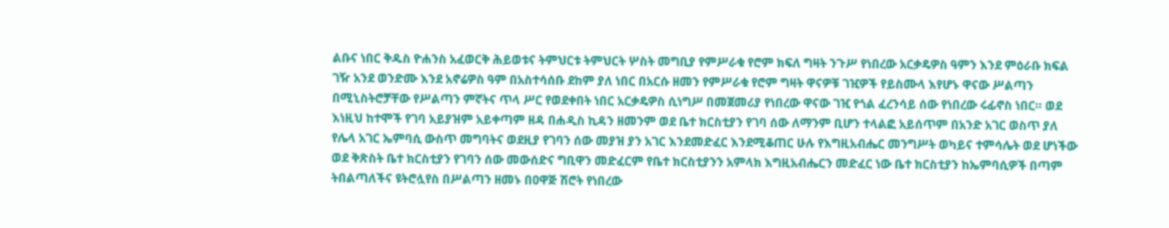ልቡና ነበር ቅዱስ ዮሐንስ አፈወርቅ ሕይወቱና ትምህርቱ ትምህርት ሦስት መግቢያ የምሥራቁ የሮም ክፍለ ግዛት ንጉሥ የነበረው አርቃዴዎስ ዓምን እንደ ምዕራቡ ክፍል ገዥ አንደ ወንድሙ እንደ አኖሬዎስ ዓም በአስተሳሰቡ ደከም ያለ ነበር በአርሱ ዘመን የምሥራቁ የሮም ግዛት ዋናዎቹ ገዢዎች የይስሙላ እየሆኑ ዋናው ሥልጣን በሚኒስትሮቻቸው የሥልጣን ምኛትና ጥላ ሥር የወደቀበት ነበር አርቃዴዎስ ሲነግሥ በመጀመሪያ የነበረው ዋናው ገዢ የጎል ፈረንሳይ ሰው የነበረው ሩፊኖስ ነበር። ወደ እነዚህ ከተሞች የገባ አይያዝም አይቀጣም ዘዳ በሐዲስ ኪዳን ዘመንም ወደ ቤተ ክርስቲያን የገባ ሰው ለማንም ቢሆን ተላልፎ አይሰጥም በአንድ አገር ወስጥ ያለ የሌላ አገር ኤምባሲ ውስጥ መግባትና ወደዚያ የገባን ሰው መያዝ ያን አገር እንደመድፈር እንደሚቆጠር ሁሉ የእግዚአብሔር መንግሥት ወካይና ተምሳሌት ወደ ሆነችው ወደ ቅጽስት ቤተ ክርስቲያን የገባን ሰው መውሰድና ግቢዋን መድፈርም የቤተ ክርስቲያንን አምላክ እግዚአብሔርን መድፈር ነው ቤተ ክርስቲያን ከኤምባሲዎች በጣም ትበልጣለችና ዩትሮሏየስ በሥልጣን ዘመኑ በዐዋጅ ሽሮት የነበረው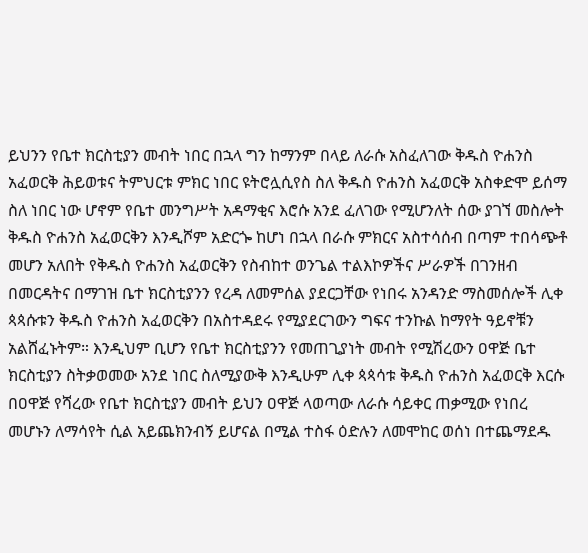ይህንን የቤተ ክርስቲያን መብት ነበር በኋላ ግን ከማንም በላይ ለራሱ አስፈለገው ቅዱስ ዮሐንስ አፈወርቅ ሕይወቱና ትምህርቱ ምክር ነበር ዩትሮሏሲየስ ስለ ቅዱስ ዮሐንስ አፈወርቅ አስቀድሞ ይሰማ ስለ ነበር ነው ሆኖም የቤተ መንግሥት አዳማቂና እሮሱ አንደ ፈለገው የሚሆንለት ሰው ያገኘ መስሎት ቅዱስ ዮሐንስ አፈወርቅን እንዲሾም አድርጐ ከሆነ በኋላ በራሱ ምክርና አስተሳሰብ በጣም ተበሳጭቶ መሆን አለበት የቅዱስ ዮሐንስ አፈወርቅን የስብከተ ወንጌል ተልእኮዎችና ሥራዎች በገንዘብ በመርዳትና በማገዝ ቤተ ክርስቲያንን የረዳ ለመምሰል ያደርጋቸው የነበሩ አንዳንድ ማስመሰሎች ሊቀ ጳጳሱቱን ቅዱስ ዮሐንስ አፈወርቅን በአስተዳደሩ የሚያደርገውን ግፍና ተንኩል ከማየት ዓይኖቹን አልሸፈኑትም። እንዲህም ቢሆን የቤተ ክርስቲያንን የመጠጊያነት መብት የሚሽረውን ዐዋጅ ቤተ ክርስቲያን ስትቃወመው አንደ ነበር ስለሚያውቅ እንዲሁም ሊቀ ጳጳሳቱ ቅዱስ ዮሐንስ አፈወርቅ እርሱ በዐዋጅ የሻረው የቤተ ክርስቲያን መብት ይህን ዐዋጅ ላወጣው ለራሱ ሳይቀር ጠቃሚው የነበረ መሆኑን ለማሳየት ሲል አይጨክንብኝ ይሆናል በሚል ተስፋ ዕድሉን ለመሞከር ወሰነ በተጨማደዱ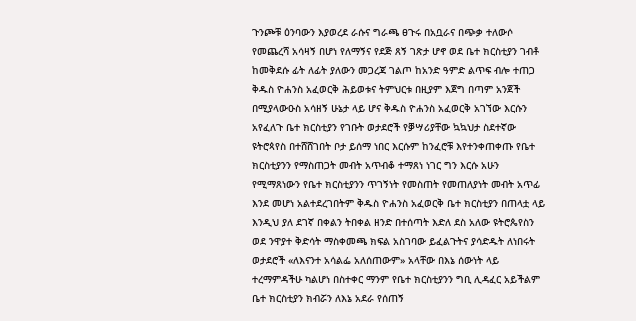ጉንጮቹ ዕንባውን እያወረደ ራሱና ግራጫ ፀጉሩ በአቧራና በጭቃ ተለውሶ የመጨረሻ አሳዛኝ በሆነ የለማኝና የደጅ ጸኝ ገጽታ ሆኖ ወደ ቤተ ክርስቲያን ገብቶ ከመቅደሱ ፊት ለፊት ያለውን መጋረጃ ገልጦ ከአንድ ዓምድ ልጥፍ ብሎ ተጠጋ ቅዱስ ዮሐንስ አፈወርቅ ሕይወቱና ትምህርቱ በዚያም እጀግ በጣም አንጀች በሚያላውዑስ አሳዘኝ ሁኔታ ላይ ሆና ቅዱስ ዮሐንስ አፈወርቅ አገኘው እርሱን አየፈለጉ ቤተ ክርስቲያን የገቡት ወታደሮች የቓሣሪያቸው ኳኳህታ ስደተኛው ዩትሮጳየስ በተሸሸገበት ቦታ ይሰማ ነበር እርሱም ከንፈሮቹ እየተንቀጠቀጡ የቤተ ክርስቲያንን የማስጠጋት መብት አጥብቆ ተማጸነ ነገር ግን እርሱ አሁን የሚማጸነውን የቤተ ክርስቲያንን ጥገኝነት የመስጠት የመጠለያነት መብት አጥፊ እንደ መሆነ አልተደረገበትም ቅዱስ ዮሐንስ አፈወርቅ ቤተ ክርስቲያን በጠላቷ ላይ እንዲህ ያለ ደገኛ በቀልን ትበቀል ዘንድ በተሰጣት እድለ ደስ አለው ዩትሮጴየስን ወደ ንዋያተ ቅድሳት ማስቀመጫ ክፍል አስገባው ይፈልጉትና ያሳድዱት ለነበሩት ወታደሮች «ለእናንተ አሳልፌ አለሰጠውም» አላቸው በእኔ ሰውነት ላይ ተረማምዳችሁ ካልሆነ በስተቀር ማንም የቤተ ክርስቲያንን ግቢ ሊዳፈር አይችልም ቤተ ክርስቲያን ክብሯን ለእኔ አደራ የሰጠኝ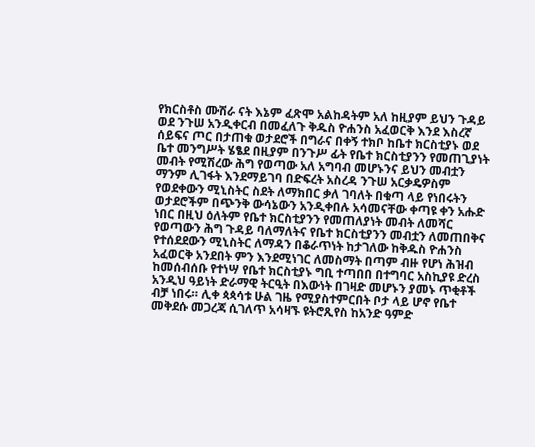የክርስቶስ ሙሽራ ናት እኔም ፈጽሞ አልከዳትም አለ ከዚያም ይህን ጉዳይ ወደ ንጉሠ አንዲቀርብ በመፈለጉ ቅዱስ ዮሐንስ አፈወርቅ እንደ እስረኛ ሰይፍና ጦር በታጠቁ ወታደሮች በግራና በቀኝ ተክቦ ከቤተ ክርስቲያኑ ወደ ቤተ መንግሥት ሄፄደ በዚያም በንጉሥ ፊት የቤተ ክርስቲያንን የመጠጊያነት መብት የሚሽረው ሕግ የወጣው አለ አግባብ መሆኑንና ይህን መብቷን ማንም ሊገፋት እንደማይገባ በድፍረት አስረዳ ንጉሠ አርቃዴዎስም የወደቀውን ሚኒስትር ስደት ለማክበር ቃለ ገባለት በቁጣ ላይ የነበሩትን ወታደሮችም በጭንቅ ውሳኔውን አንዲቀበሉ አሳመናቸው ቀጣዩ ቀን አሑድ ነበር በዚህ ዕለትም የቤተ ክርስቲያንን የመጠለያነት መብት ለመሻር የወጣውን ሕግ ጉዳይ ባለማለትና የቤተ ክርስቲያንን መብቷን ለመጠበቅና የተሰደደውን ሚኒስትር ለማዳን በቆራጥነት ከታገለው ከቅዱስ ዮሐንስ አፈወርቅ አንደበት ምን እንደሚነገር ለመስማት በጣም ብዙ የሆነ ሕዝብ ከመሰብሰቡ የተነሣ የቤተ ክርስቲያኑ ግቢ ተጣበበ በተግባር አስኪያዩ ድረስ አንዲህ ዓይነት ድራማዊ ትርዒት በእውነት በገዛድ መሆኑን ያመኑ ጥቂቶች ብቻ ነበሩ። ሊቀ ጳጳሳቱ ሁል ገዜ የሚያስተምርበት ቦታ ላይ ሆኖ የቤተ መቅደሱ መጋረጃ ሲገለጥ አሳዛኙ ዩትሮጺየስ ከአንድ ዓምድ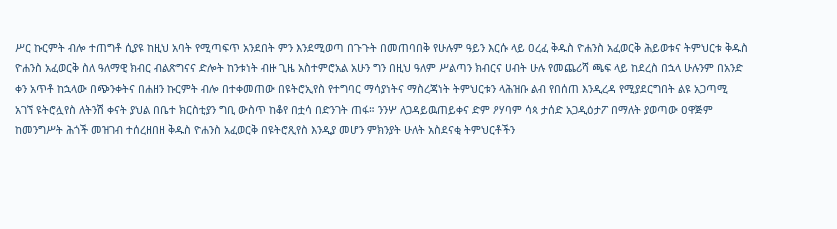ሥር ኩርምት ብሎ ተጠግቶ ሲያዩ ከዚህ አባት የሚጣፍጥ አንደበት ምን እንደሚወጣ በጉጉት በመጠባበቅ የሁሉም ዓይን እርሱ ላይ ዐረፈ ቅዱስ ዮሐንስ አፈወርቅ ሕይወቱና ትምህርቱ ቅዱስ ዮሐንስ አፈወርቅ ስለ ዓለማዊ ክብር ብልጽግናና ድሎት ከንቱነት ብዙ ጊዜ አስተምሮአል አሁን ግን በዚህ ዓለም ሥልጣን ክብርና ሀብት ሁሉ የመጨሪሻ ጫፍ ላይ ከደረስ በኋላ ሁሉንም በአንድ ቀን አጥቶ ከኋላው በጭንቀትና በሐዘን ኩርምት ብሎ በተቀመጠው በዩትሮኢየስ የተግባር ማሳያነትና ማስረጃነት ትምህርቱን ላሕዝቡ ልብ የበሰጠ እንዲረዳ የሚያደርግበት ልዩ አጋጣሚ አገኘ ዩትሮሏየስ ለትንሽ ቀናት ያህል በቤተ ክርስቲያን ግቢ ውስጥ ከቆየ በቷሳ በድንገት ጠፋ። ንንሦ ለጋዳይዉጠይቀና ድም ዖሃባም ሳጳ ታሰድ አጋዲዕታፖ በማለት ያወጣው ዐዋጅም ከመንግሥት ሕጎች መዝገብ ተሰረዘበዘ ቅዱስ ዮሐንስ አፈወርቅ በዩትሮጺየስ እንዲያ መሆን ምክንያት ሁለት አስደናቂ ትምህርቶችን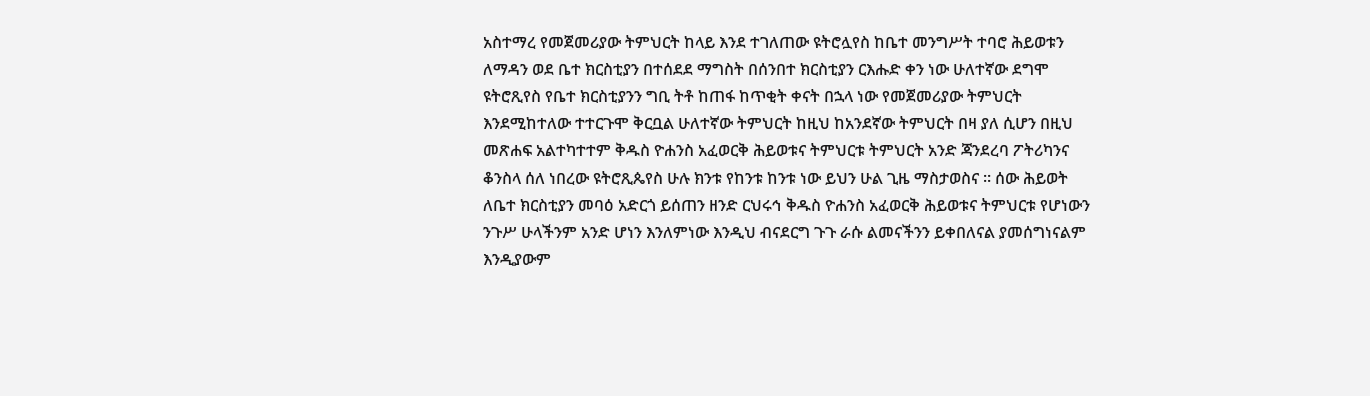አስተማረ የመጀመሪያው ትምህርት ከላይ እንደ ተገለጠው ዩትሮሏየስ ከቤተ መንግሥት ተባሮ ሕይወቱን ለማዳን ወደ ቤተ ክርስቲያን በተሰደደ ማግስት በሰንበተ ክርስቲያን ርእሑድ ቀን ነው ሁለተኛው ደግሞ ዩትሮጺየስ የቤተ ክርስቲያንን ግቢ ትቶ ከጠፋ ከጥቂት ቀናት በኋላ ነው የመጀመሪያው ትምህርት እንደሚከተለው ተተርጉሞ ቅርቧል ሁለተኛው ትምህርት ከዚህ ከአንደኛው ትምህርት በዛ ያለ ሲሆን በዚህ መጽሐፍ አልተካተተም ቅዱስ ዮሐንስ አፈወርቅ ሕይወቱና ትምህርቱ ትምህርት አንድ ጃንደረባ ፖትሪካንና ቆንስላ ሰለ ነበረው ዩትሮጺጴየስ ሁሉ ክንቱ የከንቱ ከንቱ ነው ይህን ሁል ጊዜ ማስታወስና ። ሰው ሕይወት ለቤተ ክርስቲያን መባዕ አድርጎ ይሰጠን ዘንድ ርህሩኅ ቅዱስ ዮሐንስ አፈወርቅ ሕይወቱና ትምህርቱ የሆነውን ንጉሥ ሁላችንም አንድ ሆነን እንለምነው እንዲህ ብናደርግ ጉጉ ራሱ ልመናችንን ይቀበለናል ያመሰግነናልም እንዲያውም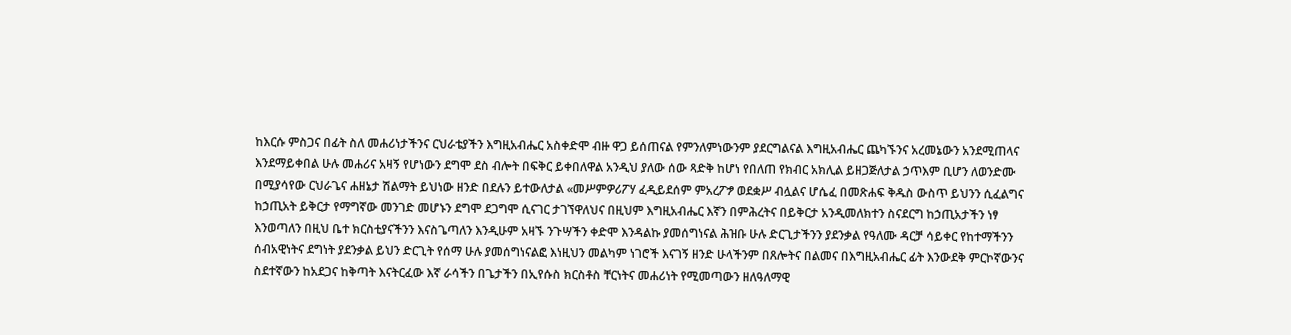ከእርሱ ምስጋና በፊት ስለ መሐሪነታችንና ርህራቴያችን እግዚአብሔር አስቀድሞ ብዙ ዋጋ ይሰጠናል የምንለምነውንም ያደርግልናል እግዚአብሔር ጨካኙንና አረመኔውን አንደሚጠላና እንደማይቀበል ሁሉ መሐሪና አዛኝ የሆነውን ደግሞ ደስ ብሎት በፍቅር ይቀበለዋል አንዲህ ያለው ሰው ጻድቅ ከሆነ የበለጠ የክብር አክሊል ይዘጋጅለታል ኃጥእም ቢሆን ለወንድሙ በሚያሳየው ርህራጌና ሐዘኔታ ሽልማት ይህነው ዘንድ በደሉን ይተውለታል «መሥምዎሪፖሃ ፈዲይደሰም ምአረፖፇ ወደቋሥ ብሏልና ሆሴፈ በመጽሐፍ ቅዱስ ውስጥ ይህንን ሲፈልግና ከኃጢአት ይቅርታ የማግኛው መንገድ መሆኑን ደግሞ ደጋግሞ ሲናገር ታገኘዋለህና በዚህም እግዚአብሔር እኛን በምሕረትና በይቅርታ አንዲመለክተን ስናደርግ ከኃጢአታችን ነፃ እንወጣለን በዚህ ቤተ ክርስቲያናችንን እናስጌጣለን እንዲሁም አዛኙ ንጉሣችን ቀድሞ እንዳልኩ ያመሰግነናል ሕዝቡ ሁሉ ድርጊታችንን ያደንቃል የዓለሙ ዳርቻ ሳይቀር የከተማችንን ሰብአዊነትና ደግነት ያደንቃል ይህን ድርጊት የሰማ ሁሉ ያመሰግነናልፎ እነዚህን መልካም ነገሮች እናገኝ ዘንድ ሁላችንም በጸሎትና በልመና በእግዚአብሔር ፊት እንውደቅ ምርኮኛውንና ስደተኛውን ከአደጋና ከቅጣት እናትርፈው እኛ ራሳችን በጌታችን በኢየሱስ ክርስቶስ ቸርነትና መሐሪነት የሚመጣውን ዘለዓለማዊ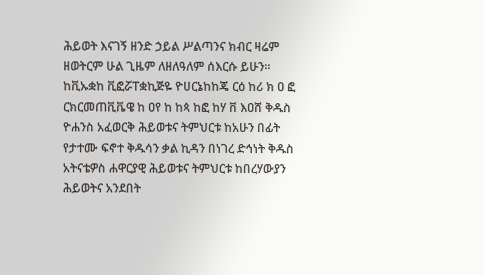ሕይወት እናገኝ ዘንድ ኃይል ሥልጣንና ክብር ዛሬም ዘወትርም ሁል ጊዜም ለዘለዓለም ሰእርሱ ይሁን። ከቪኡቋከ ቪፎሯፐቋኪጅዬ ዮሀርኔከከጄ ርዕ ከሪ ክ ዐ ፎ ርክርመጠቪቬዌ ከ ዐየ ከ ከጳ ከፎ ከሃ ቨ እዐሸ ቅዱስ ዮሐንስ አፈወርቅ ሕይወቱና ትምህርቱ ከአሁን በፊት የታተሙ ፍኖተ ቅዱሳን ቃል ኪዳን በነገረ ድኅነት ቅዱስ አትናቴዎስ ሐዋርያዊ ሕይወቱና ትምህርቱ ከበረሃውያን ሕይወትና አንደበት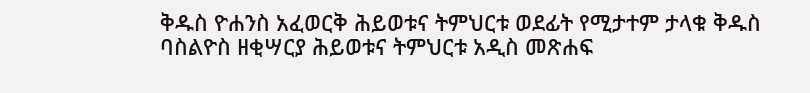ቅዱስ ዮሐንስ አፈወርቅ ሕይወቱና ትምህርቱ ወደፊት የሚታተም ታላቁ ቅዱስ ባስልዮስ ዘቂሣርያ ሕይወቱና ትምህርቱ አዲስ መጽሐፍ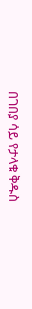በገበያ ሳይ የታላቁ ቅዱስ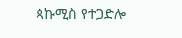ጳኩሚስ የተጋድሎ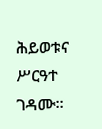ሕይወቱና ሥርዓተ ገዳሙ።